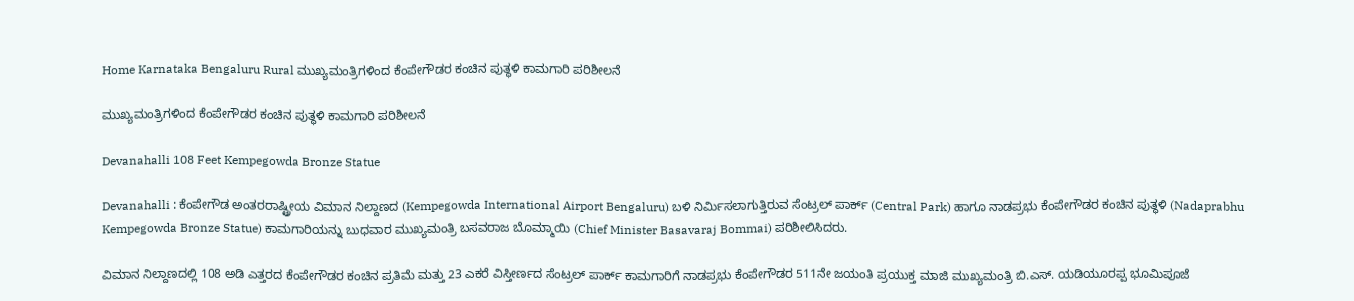Home Karnataka Bengaluru Rural ಮುಖ್ಯಮಂತ್ರಿಗಳಿಂದ ಕೆಂಪೇಗೌಡರ ಕಂಚಿನ ಪುತ್ಥಳಿ ಕಾಮಗಾರಿ ಪರಿಶೀಲನೆ

ಮುಖ್ಯಮಂತ್ರಿಗಳಿಂದ ಕೆಂಪೇಗೌಡರ ಕಂಚಿನ ಪುತ್ಥಳಿ ಕಾಮಗಾರಿ ಪರಿಶೀಲನೆ

Devanahalli 108 Feet Kempegowda Bronze Statue

Devanahalli : ಕೆಂಪೇಗೌಡ ಅಂತರರಾಷ್ಟ್ರೀಯ ವಿಮಾನ ನಿಲ್ದಾಣದ (Kempegowda International Airport Bengaluru) ಬಳಿ ನಿರ್ಮಿಸಲಾಗುತ್ತಿರುವ ಸೆಂಟ್ರಲ್‌ ಪಾರ್ಕ್‌ (Central Park) ಹಾಗೂ ನಾಡಪ್ರಭು ಕೆಂಪೇಗೌಡರ ಕಂಚಿನ ಪುತ್ಥಳಿ (Nadaprabhu Kempegowda Bronze Statue) ಕಾಮಗಾರಿಯನ್ನು ಬುಧವಾರ ಮುಖ್ಯಮಂತ್ರಿ ಬಸವರಾಜ ಬೊಮ್ಮಾಯಿ (Chief Minister Basavaraj Bommai) ಪರಿಶೀಲಿಸಿದರು.

ವಿಮಾನ ನಿಲ್ದಾಣದಲ್ಲಿ 108 ಅಡಿ ಎತ್ತರದ ಕೆಂಪೇಗೌಡರ ಕಂಚಿನ ಪ್ರತಿಮೆ ಮತ್ತು 23 ಎಕರೆ ವಿಸ್ತೀರ್ಣದ ಸೆಂಟ್ರಲ್‌ ಪಾರ್ಕ್‌ ಕಾಮಗಾರಿಗೆ ನಾಡಪ್ರಭು ಕೆಂಪೇಗೌಡರ 511ನೇ ಜಯಂತಿ ಪ್ರಯುಕ್ತ ಮಾಜಿ ಮುಖ್ಯಮಂತ್ರಿ ಬಿ.ಎಸ್‌. ಯಡಿಯೂರಪ್ಪ ಭೂಮಿ‌ಪೂಜೆ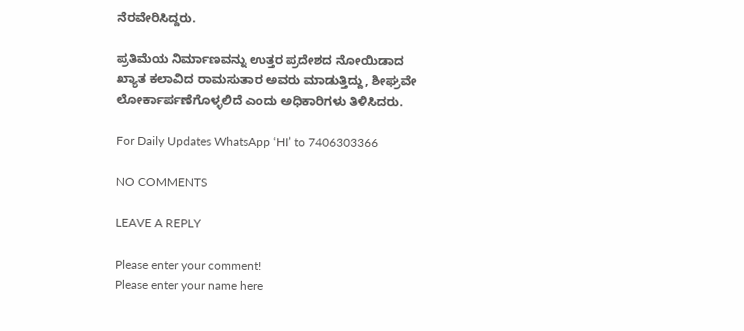ನೆರವೇರಿಸಿದ್ದರು.

ಪ್ರತಿಮೆಯ ನಿರ್ಮಾಣವನ್ನು ಉತ್ತರ ಪ್ರದೇಶದ ನೋಯಿಡಾದ ಖ್ಯಾತ ಕಲಾವಿದ ರಾಮಸುತಾರ ಅವರು ಮಾಡುತ್ತಿದ್ದು, ಶೀಘ್ರವೇ ಲೋರ್ಕಾರ್ಪಣೆಗೊಳ್ಳಲಿದೆ ಎಂದು ಅಧಿಕಾರಿಗಳು ತಿಳಿಸಿದರು.

For Daily Updates WhatsApp ‘HI’ to 7406303366

NO COMMENTS

LEAVE A REPLY

Please enter your comment!
Please enter your name here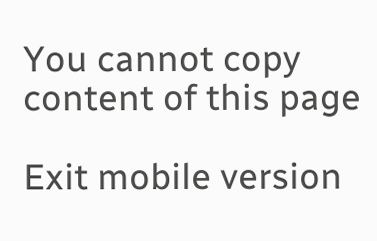You cannot copy content of this page

Exit mobile version